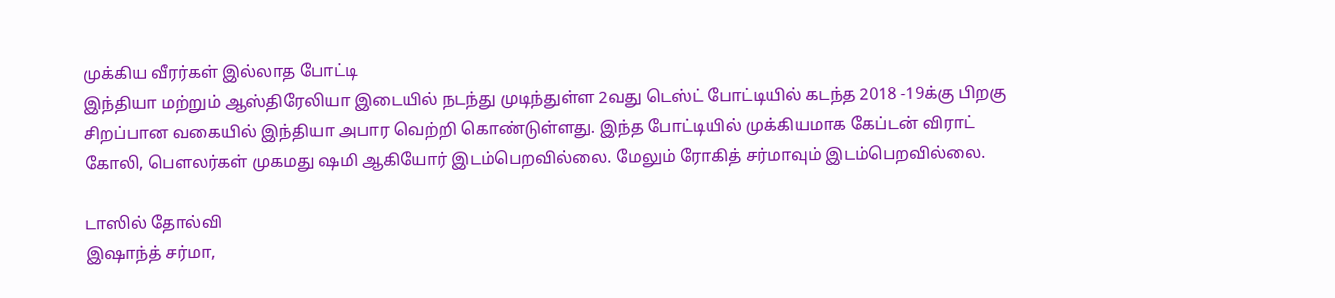முக்கிய வீரர்கள் இல்லாத போட்டி
இந்தியா மற்றும் ஆஸ்திரேலியா இடையில் நடந்து முடிந்துள்ள 2வது டெஸ்ட் போட்டியில் கடந்த 2018 -19க்கு பிறகு சிறப்பான வகையில் இந்தியா அபார வெற்றி கொண்டுள்ளது. இந்த போட்டியில் முக்கியமாக கேப்டன் விராட் கோலி, பௌலர்கள் முகமது ஷமி ஆகியோர் இடம்பெறவில்லை. மேலும் ரோகித் சர்மாவும் இடம்பெறவில்லை.

டாஸில் தோல்வி
இஷாந்த் சர்மா,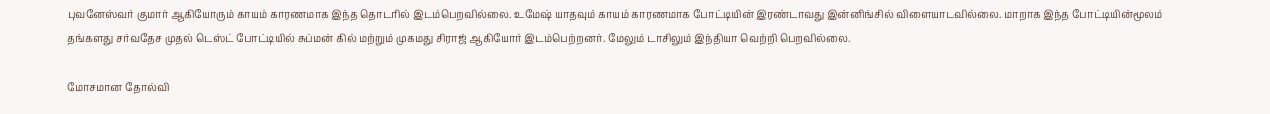புவனேஸ்வர் குமார் ஆகியோரும் காயம் காரணமாக இந்த தொடரில் இடம்பெறவில்லை. உமேஷ் யாதவும் காயம் காரணமாக போட்டியின் இரண்டாவது இன்னிங்சில் விளையாடவில்லை. மாறாக இந்த போட்டியின்மூலம் தங்களது சர்வதேச முதல் டெஸ்ட் போட்டியில் சுப்மன் கில் மற்றும் முகமது சிராஜ் ஆகியோர் இடம்பெற்றனர். மேலும் டாசிலும் இந்தியா வெற்றி பெறவில்லை.

மோசமான தோல்வி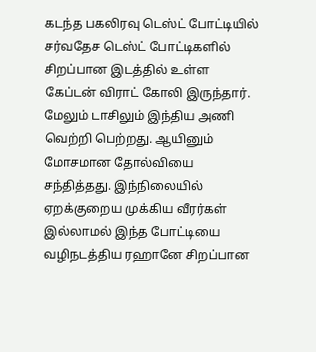கடந்த பகலிரவு டெஸ்ட் போட்டியில் சர்வதேச டெஸ்ட் போட்டிகளில் சிறப்பான இடத்தில் உள்ள கேப்டன் விராட் கோலி இருந்தார். மேலும் டாசிலும் இந்திய அணி வெற்றி பெற்றது. ஆயினும் மோசமான தோல்வியை சந்தித்தது. இந்நிலையில் ஏறக்குறைய முக்கிய வீரர்கள் இல்லாமல் இந்த போட்டியை வழிநடத்திய ரஹானே சிறப்பான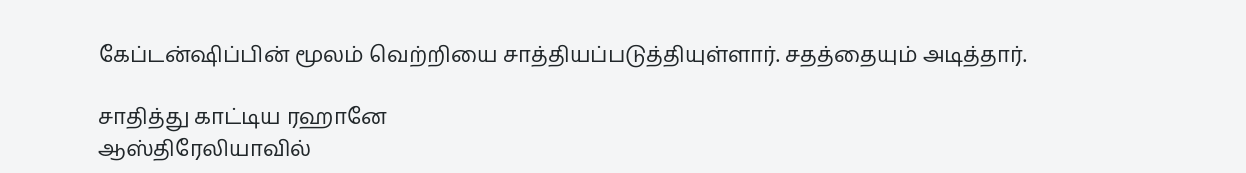கேப்டன்ஷிப்பின் மூலம் வெற்றியை சாத்தியப்படுத்தியுள்ளார். சதத்தையும் அடித்தார்.

சாதித்து காட்டிய ரஹானே
ஆஸ்திரேலியாவில்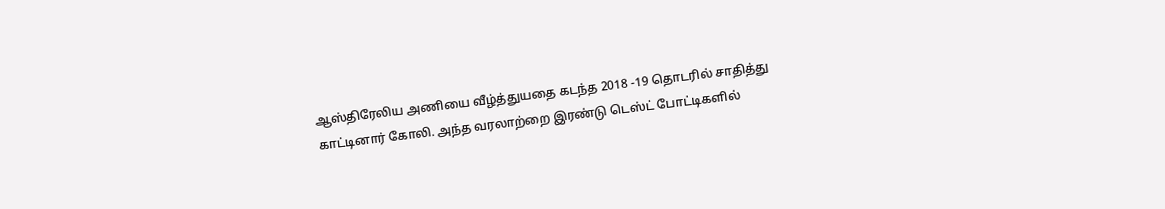ஆஸ்திரேலிய அணியை வீழ்த்துயதை கடந்த 2018 -19 தொடரில் சாதித்து காட்டினார் கோலி. அந்த வரலாற்றை இரண்டு டெஸ்ட் போட்டிகளில்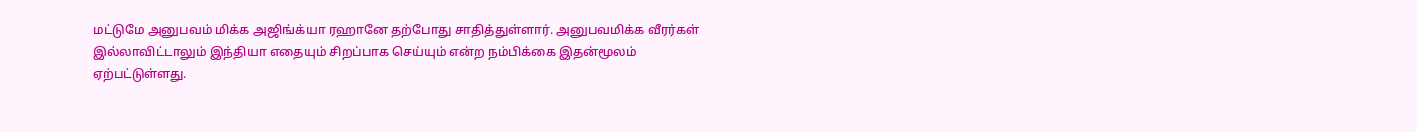மட்டுமே அனுபவம் மிக்க அஜிங்க்யா ரஹானே தற்போது சாதித்துள்ளார். அனுபவமிக்க வீரர்கள் இல்லாவிட்டாலும் இந்தியா எதையும் சிறப்பாக செய்யும் என்ற நம்பிக்கை இதன்மூலம் ஏற்பட்டுள்ளது.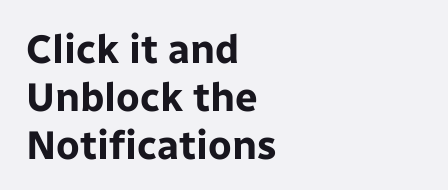Click it and Unblock the Notifications